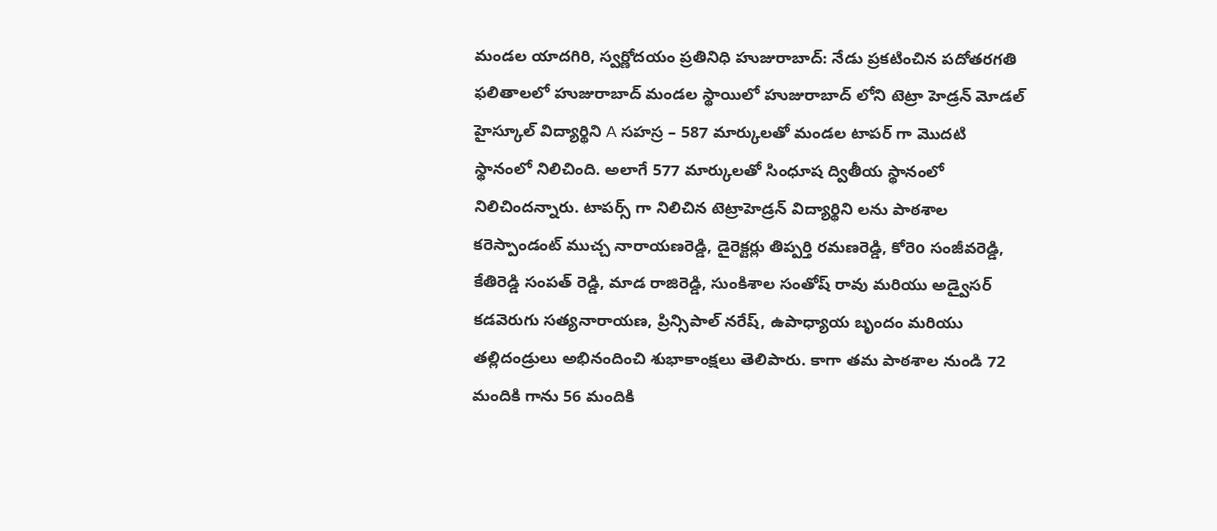మండల యాదగిరి, స్వర్ణోదయం ప్రతినిధి హుజురాబాద్: నేడు ప్రకటించిన పదోతరగతి ఫలితాలలో హుజురాబాద్ మండల స్థాయిలో హుజురాబాద్ లోని టెట్రా హెడ్రన్ మోడల్ హైస్కూల్ విద్యార్థిని A సహస్ర – 587 మార్కులతో మండల టాపర్ గా మొదటి స్థానంలో నిలిచింది. అలాగే 577 మార్కులతో సింధూష ద్వితీయ స్థానంలో నిలిచిందన్నారు. టాపర్స్ గా నిలిచిన టెట్రాహెడ్రన్ విద్యార్థిని లను పాఠశాల కరెస్పాండంట్ ముచ్చ నారాయణరెడ్డి, డైరెక్టర్లు తిప్పర్తి రమణరెడ్డి, కోరెo సంజీవరెడ్డి, కేతిరెడ్డి సంపత్ రెడ్డి, మాడ రాజిరెడ్డి, సుంకిశాల సంతోష్ రావు మరియు అడ్వైసర్ కడవెరుగు సత్యనారాయణ, ప్రిన్సిపాల్ నరేష్, ఉపాధ్యాయ బృందం మరియు తల్లిదండ్రులు అభినందించి శుభాకాంక్షలు తెలిపారు. కాగా తమ పాఠశాల నుండి 72 మందికి గాను 56 మందికి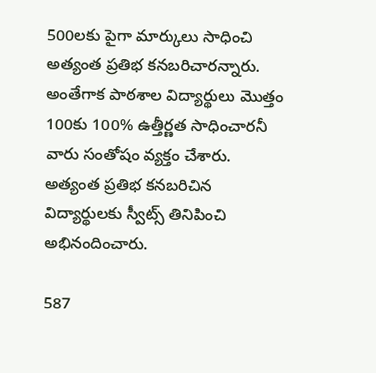500లకు పైగా మార్కులు సాధించి అత్యంత ప్రతిభ కనబరిచారన్నారు. అంతేగాక పాఠశాల విద్యార్థులు మొత్తం 100కు 100% ఉత్తీర్ణత సాధించారనీ వారు సంతోషం వ్యక్తం చేశారు. అత్యంత ప్రతిభ కనబరిచిన విద్యార్థులకు స్వీట్స్ తినిపించి అభినందించారు.

587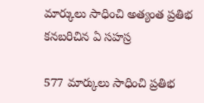మార్కులు సాధించి అత్యంత ప్రతిభ కనబరిచిన ఏ సహస్ర

577 మార్కులు సాధించి ప్రతిభ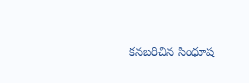కనబరిచిన సింధూష